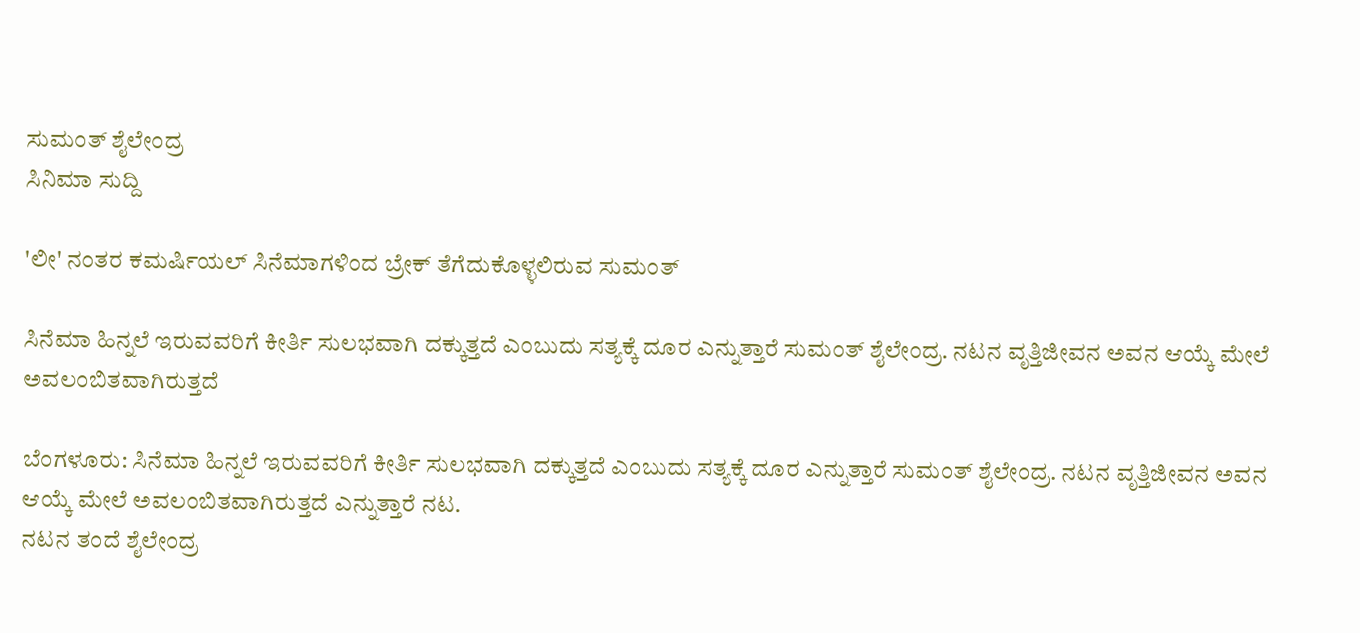ಸುಮಂತ್ ಶೈಲೇಂದ್ರ
ಸಿನಿಮಾ ಸುದ್ದಿ

'ಲೀ' ನಂತರ ಕಮರ್ಷಿಯಲ್ ಸಿನೆಮಾಗಳಿಂದ ಬ್ರೇಕ್ ತೆಗೆದುಕೊಳ್ಳಲಿರುವ ಸುಮಂತ್

ಸಿನೆಮಾ ಹಿನ್ನಲೆ ಇರುವವರಿಗೆ ಕೀರ್ತಿ ಸುಲಭವಾಗಿ ದಕ್ಕುತ್ತದೆ ಎಂಬುದು ಸತ್ಯಕ್ಕೆ ದೂರ ಎನ್ನುತ್ತಾರೆ ಸುಮಂತ್ ಶೈಲೇಂದ್ರ. ನಟನ ವೃತ್ತಿಜೀವನ ಅವನ ಆಯ್ಕೆ ಮೇಲೆ ಅವಲಂಬಿತವಾಗಿರುತ್ತದೆ

ಬೆಂಗಳೂರು: ಸಿನೆಮಾ ಹಿನ್ನಲೆ ಇರುವವರಿಗೆ ಕೀರ್ತಿ ಸುಲಭವಾಗಿ ದಕ್ಕುತ್ತದೆ ಎಂಬುದು ಸತ್ಯಕ್ಕೆ ದೂರ ಎನ್ನುತ್ತಾರೆ ಸುಮಂತ್ ಶೈಲೇಂದ್ರ. ನಟನ ವೃತ್ತಿಜೀವನ ಅವನ ಆಯ್ಕೆ ಮೇಲೆ ಅವಲಂಬಿತವಾಗಿರುತ್ತದೆ ಎನ್ನುತ್ತಾರೆ ನಟ.
ನಟನ ತಂದೆ ಶೈಲೇಂದ್ರ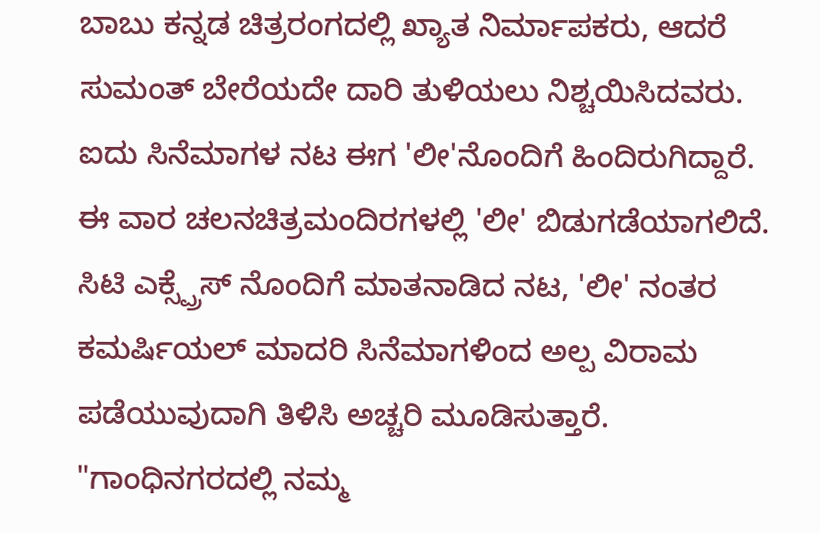ಬಾಬು ಕನ್ನಡ ಚಿತ್ರರಂಗದಲ್ಲಿ ಖ್ಯಾತ ನಿರ್ಮಾಪಕರು, ಆದರೆ ಸುಮಂತ್ ಬೇರೆಯದೇ ದಾರಿ ತುಳಿಯಲು ನಿಶ್ಚಯಿಸಿದವರು. ಐದು ಸಿನೆಮಾಗಳ ನಟ ಈಗ 'ಲೀ'ನೊಂದಿಗೆ ಹಿಂದಿರುಗಿದ್ದಾರೆ. ಈ ವಾರ ಚಲನಚಿತ್ರಮಂದಿರಗಳಲ್ಲಿ 'ಲೀ' ಬಿಡುಗಡೆಯಾಗಲಿದೆ.
ಸಿಟಿ ಎಕ್ಸ್ಪ್ರೆಸ್ ನೊಂದಿಗೆ ಮಾತನಾಡಿದ ನಟ, 'ಲೀ' ನಂತರ ಕಮರ್ಷಿಯಲ್ ಮಾದರಿ ಸಿನೆಮಾಗಳಿಂದ ಅಲ್ಪ ವಿರಾಮ ಪಡೆಯುವುದಾಗಿ ತಿಳಿಸಿ ಅಚ್ಚರಿ ಮೂಡಿಸುತ್ತಾರೆ. "ಗಾಂಧಿನಗರದಲ್ಲಿ ನಮ್ಮ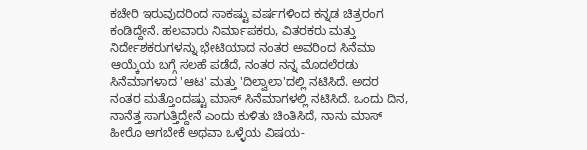ಕಚೇರಿ ಇರುವುದರಿಂದ ಸಾಕಷ್ಟು ವರ್ಷಗಳಿಂದ ಕನ್ನಡ ಚಿತ್ರರಂಗ ಕಂಡಿದ್ದೇನೆ. ಹಲವಾರು ನಿರ್ಮಾಪಕರು, ವಿತರಕರು ಮತ್ತು ನಿರ್ದೇಶಕರುಗಳನ್ನು ಭೇಟಿಯಾದ ನಂತರ ಅವರಿಂದ ಸಿನೆಮಾ ಆಯ್ಕೆಯ ಬಗ್ಗೆ ಸಲಹೆ ಪಡೆದೆ, ನಂತರ ನನ್ನ ಮೊದಲೆರಡು ಸಿನೆಮಾಗಳಾದ 'ಆಟ' ಮತ್ತು 'ದಿಲ್ವಾಲಾ'ದಲ್ಲಿ ನಟಿಸಿದೆ. ಅದರ ನಂತರ ಮತ್ತೊಂದಷ್ಟು ಮಾಸ್ ಸಿನೆಮಾಗಳಲ್ಲಿ ನಟಿಸಿದೆ. ಒಂದು ದಿನ, ನಾನೆತ್ತ ಸಾಗುತ್ತಿದ್ದೇನೆ ಎಂದು ಕುಳಿತು ಚಿಂತಿಸಿದೆ, ನಾನು ಮಾಸ್ ಹೀರೊ ಆಗಬೇಕೆ ಅಥವಾ ಒಳ್ಳೆಯ ವಿಷಯ-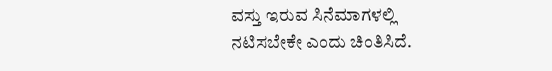ವಸ್ತು ಇರುವ ಸಿನೆಮಾಗಳಲ್ಲಿ ನಟಿಸಬೇಕೇ ಎಂದು ಚಿಂತಿಸಿದೆ.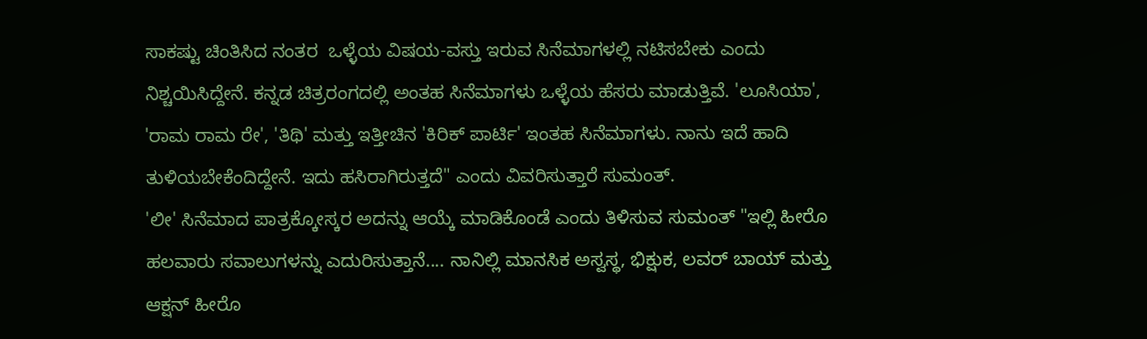ಸಾಕಷ್ಟು ಚಿಂತಿಸಿದ ನಂತರ  ಒಳ್ಳೆಯ ವಿಷಯ-ವಸ್ತು ಇರುವ ಸಿನೆಮಾಗಳಲ್ಲಿ ನಟಿಸಬೇಕು ಎಂದು ನಿಶ್ಚಯಿಸಿದ್ದೇನೆ. ಕನ್ನಡ ಚಿತ್ರರಂಗದಲ್ಲಿ ಅಂತಹ ಸಿನೆಮಾಗಳು ಒಳ್ಳೆಯ ಹೆಸರು ಮಾಡುತ್ತಿವೆ. 'ಲೂಸಿಯಾ', 'ರಾಮ ರಾಮ ರೇ', 'ತಿಥಿ' ಮತ್ತು ಇತ್ತೀಚಿನ 'ಕಿರಿಕ್ ಪಾರ್ಟಿ' ಇಂತಹ ಸಿನೆಮಾಗಳು. ನಾನು ಇದೆ ಹಾದಿ ತುಳಿಯಬೇಕೆಂದಿದ್ದೇನೆ. ಇದು ಹಸಿರಾಗಿರುತ್ತದೆ" ಎಂದು ವಿವರಿಸುತ್ತಾರೆ ಸುಮಂತ್.
'ಲೀ' ಸಿನೆಮಾದ ಪಾತ್ರಕ್ಕೋಸ್ಕರ ಅದನ್ನು ಆಯ್ಕೆ ಮಾಡಿಕೊಂಡೆ ಎಂದು ತಿಳಿಸುವ ಸುಮಂತ್ "ಇಲ್ಲಿ ಹೀರೊ ಹಲವಾರು ಸವಾಲುಗಳನ್ನು ಎದುರಿಸುತ್ತಾನೆ.... ನಾನಿಲ್ಲಿ ಮಾನಸಿಕ ಅಸ್ವಸ್ಥ, ಭಿಕ್ಷುಕ, ಲವರ್ ಬಾಯ್ ಮತ್ತು ಆಕ್ಷನ್ ಹೀರೊ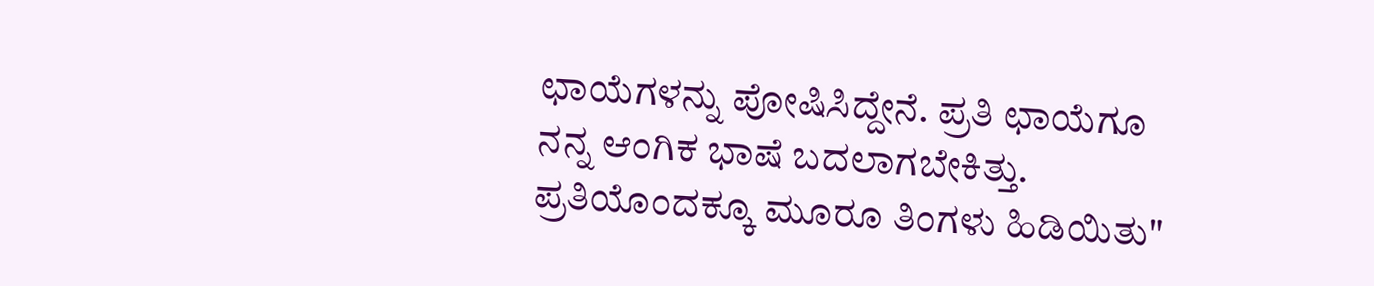ಛಾಯೆಗಳನ್ನು ಪೋಷಿಸಿದ್ದೇನೆ. ಪ್ರತಿ ಛಾಯೆಗೂ ನನ್ನ ಆಂಗಿಕ ಭಾಷೆ ಬದಲಾಗಬೇಕಿತ್ತು. ಪ್ರತಿಯೊಂದಕ್ಕೂ ಮೂರೂ ತಿಂಗಳು ಹಿಡಿಯಿತು"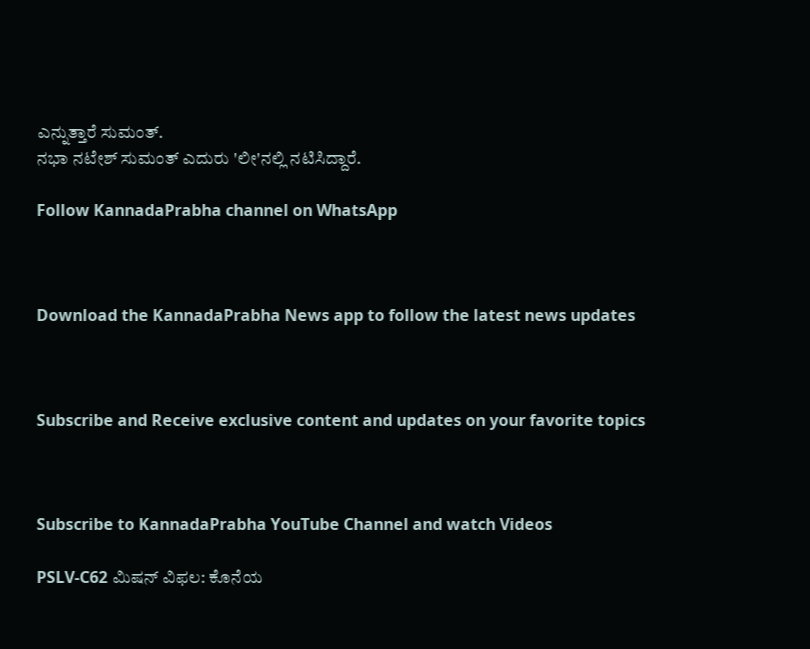ಎನ್ನುತ್ತಾರೆ ಸುಮಂತ್.
ನಭಾ ನಟೇಶ್ ಸುಮಂತ್ ಎದುರು 'ಲೀ'ನಲ್ಲಿ ನಟಿಸಿದ್ದಾರೆ.

Follow KannadaPrabha channel on WhatsApp



Download the KannadaPrabha News app to follow the latest news updates



Subscribe and Receive exclusive content and updates on your favorite topics



Subscribe to KannadaPrabha YouTube Channel and watch Videos

PSLV-C62 ಮಿಷನ್ ವಿಫಲ: ಕೊನೆಯ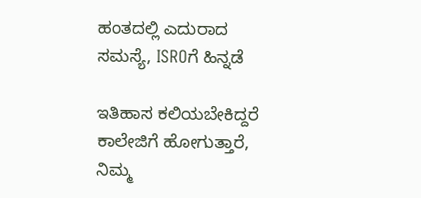ಹಂತದಲ್ಲಿ ಎದುರಾದ ಸಮಸ್ಯೆ, ISROಗೆ ಹಿನ್ನಡೆ

ಇತಿಹಾಸ ಕಲಿಯಬೇಕಿದ್ದರೆ ಕಾಲೇಜಿಗೆ ಹೋಗುತ್ತಾರೆ, ನಿಮ್ಮ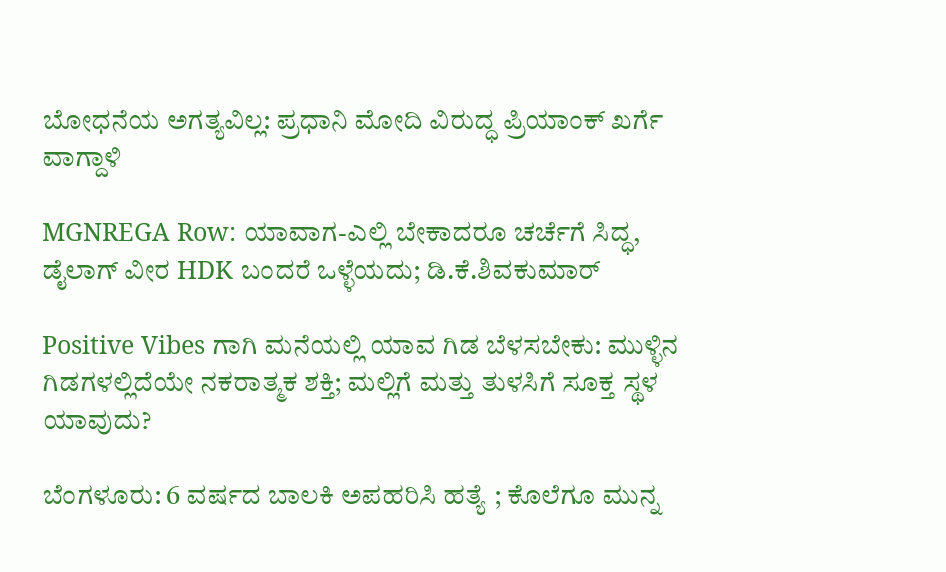ಬೋಧನೆಯ ಅಗತ್ಯವಿಲ್ಲ: ಪ್ರಧಾನಿ ಮೋದಿ ವಿರುದ್ಧ ಪ್ರಿಯಾಂಕ್ ಖರ್ಗೆ ವಾಗ್ದಾಳಿ

MGNREGA Row: ಯಾವಾಗ-ಎಲ್ಲಿ ಬೇಕಾದರೂ ಚರ್ಚೆಗೆ ಸಿದ್ಧ, ಡೈಲಾಗ್‌ ವೀರ HDK ಬಂದರೆ ಒಳ್ಳೆಯದು; ಡಿ.ಕೆ.ಶಿವಕುಮಾರ್

Positive Vibes ಗಾಗಿ ಮನೆಯಲ್ಲಿ ಯಾವ ಗಿಡ ಬೆಳಸಬೇಕು: ಮುಳ್ಳಿನ ಗಿಡಗಳಲ್ಲಿದೆಯೇ ನಕರಾತ್ಮಕ ಶಕ್ತಿ; ಮಲ್ಲಿಗೆ ಮತ್ತು ತುಳಸಿಗೆ ಸೂಕ್ತ ಸ್ಥಳ ಯಾವುದು?

ಬೆಂಗಳೂರು: 6 ವರ್ಷದ ಬಾಲಕಿ ಅಪಹರಿಸಿ ಹತ್ಯೆ ; ಕೊಲೆಗೂ ಮುನ್ನ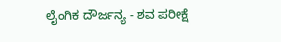ಲೈಂಗಿಕ ದೌರ್ಜನ್ಯ - ಶವ ಪರೀಕ್ಷೆ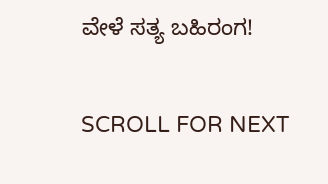ವೇಳೆ ಸತ್ಯ ಬಹಿರಂಗ!

SCROLL FOR NEXT